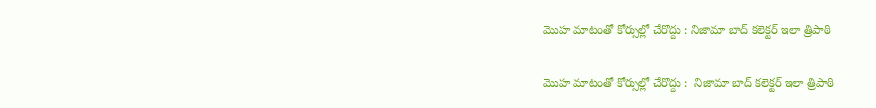మొహ మాటంతో కోర్సుల్లో చేరొద్దు : నిజామా బాద్ కలెక్టర్ ఇలా త్రిపాఠి

మొహ మాటంతో కోర్సుల్లో చేరొద్దు :  నిజామా బాద్ కలెక్టర్ ఇలా త్రిపాఠి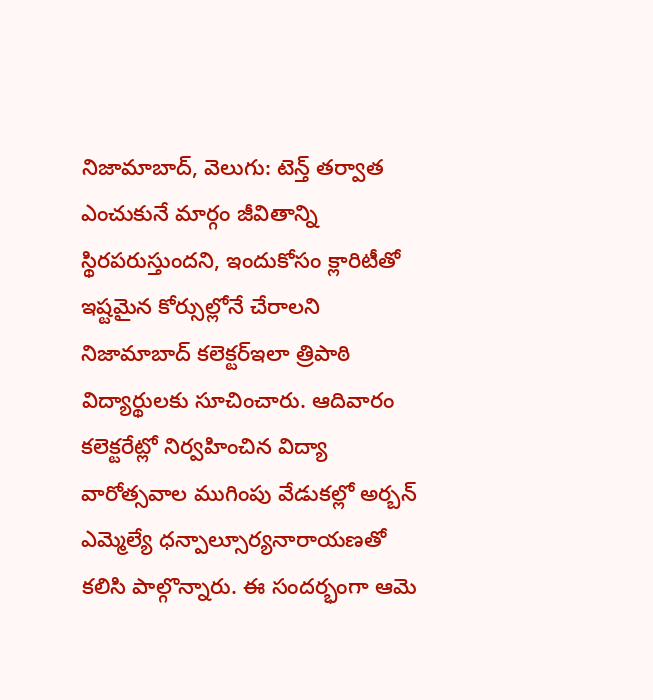నిజామాబాద్, వెలుగు: టెన్త్ తర్వాత ఎంచుకునే మార్గం జీవితాన్ని స్థిరపరుస్తుందని, ఇందుకోసం క్లారిటీతో ఇష్టమైన కోర్సుల్లోనే చేరాలని నిజామాబాద్ కలెక్టర్ఇలా త్రిపాఠి విద్యార్థులకు సూచించారు. ఆదివారం కలెక్టరేట్లో నిర్వహించిన విద్యా వారోత్సవాల ముగింపు వేడుకల్లో అర్బన్ ఎమ్మెల్యే ధన్పాల్సూర్యనారాయణతో కలిసి పాల్గొన్నారు. ఈ సందర్భంగా ఆమె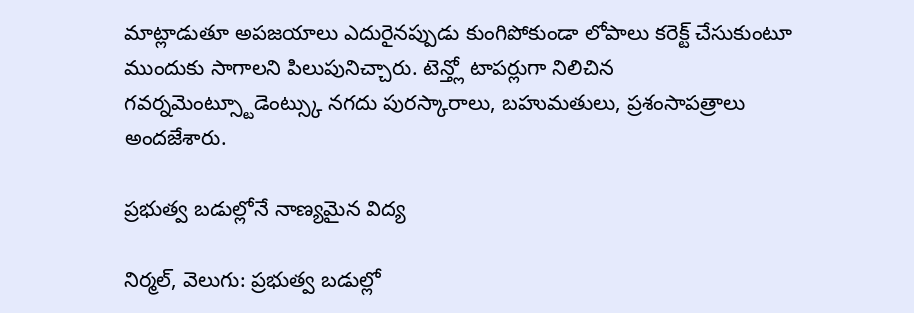మాట్లాడుతూ అపజయాలు ఎదురైనప్పుడు కుంగిపోకుండా లోపాలు కరెక్ట్ చేసుకుంటూ ముందుకు సాగాలని పిలుపునిచ్చారు. టెన్త్లో టాపర్లుగా నిలిచిన గవర్నమెంట్స్టూడెంట్స్కు నగదు పురస్కారాలు, బహుమతులు, ప్రశంసాపత్రాలు అందజేశారు.

ప్రభుత్వ బడుల్లోనే నాణ్యమైన విద్య

నిర్మల్, వెలుగు: ప్రభుత్వ బడుల్లో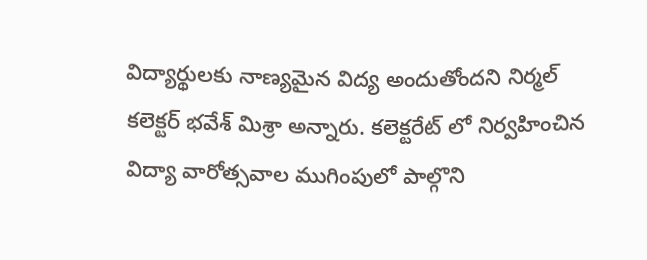విద్యార్థులకు నాణ్యమైన విద్య అందుతోందని నిర్మల్ కలెక్టర్ భవేశ్ మిశ్రా అన్నారు. కలెక్టరేట్ లో నిర్వహించిన విద్యా వారోత్సవాల ముగింపులో పాల్గొని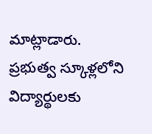మాట్లాడారు. ప్రభుత్వ స్కూళ్లలోని విద్యార్థులకు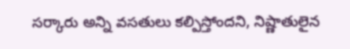సర్కారు అన్ని వసతులు కల్పిస్తోందని, నిష్ణాతులైన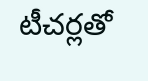టీచర్లతో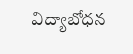విద్యాబోధన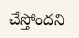చేస్తోందని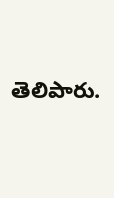తెలిపారు.